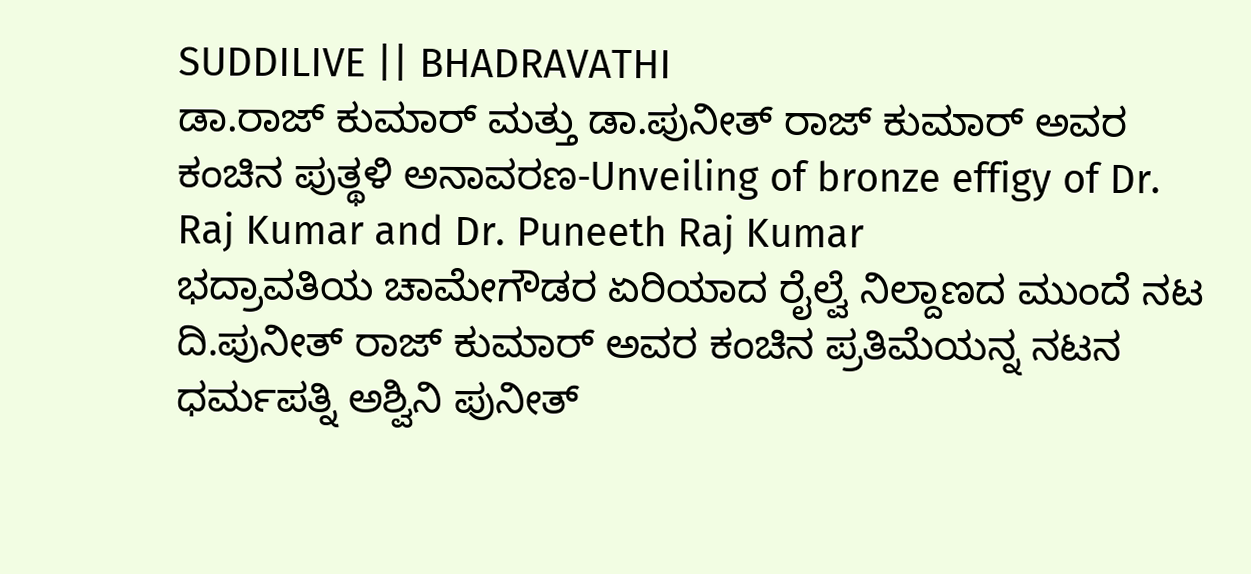SUDDILIVE || BHADRAVATHI
ಡಾ.ರಾಜ್ ಕುಮಾರ್ ಮತ್ತು ಡಾ.ಪುನೀತ್ ರಾಜ್ ಕುಮಾರ್ ಅವರ ಕಂಚಿನ ಪುತ್ಥಳಿ ಅನಾವರಣ-Unveiling of bronze effigy of Dr. Raj Kumar and Dr. Puneeth Raj Kumar
ಭದ್ರಾವತಿಯ ಚಾಮೇಗೌಡರ ಏರಿಯಾದ ರೈಲ್ವೆ ನಿಲ್ದಾಣದ ಮುಂದೆ ನಟ ದಿ.ಪುನೀತ್ ರಾಜ್ ಕುಮಾರ್ ಅವರ ಕಂಚಿನ ಪ್ರತಿಮೆಯನ್ನ ನಟನ ಧರ್ಮಪತ್ನಿ ಅಶ್ವಿನಿ ಪುನೀತ್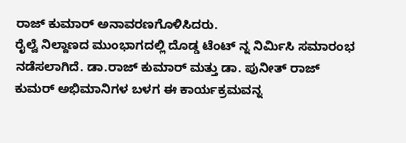ರಾಜ್ ಕುಮಾರ್ ಅನಾವರಣಗೊಳಿಸಿದರು.
ರೈಲ್ವೆ ನಿಲ್ದಾಣದ ಮುಂಭಾಗದಲ್ಲಿ ದೊಡ್ಡ ಟೆಂಟ್ ನ್ನ ನಿರ್ಮಿಸಿ ಸಮಾರಂಭ ನಡೆಸಲಾಗಿದೆ. ಡಾ.ರಾಜ್ ಕುಮಾರ್ ಮತ್ತು ಡಾ. ಪುನೀತ್ ರಾಜ್ ಕುಮರ್ ಅಭಿಮಾನಿಗಳ ಬಳಗ ಈ ಕಾರ್ಯಕ್ರಮವನ್ನ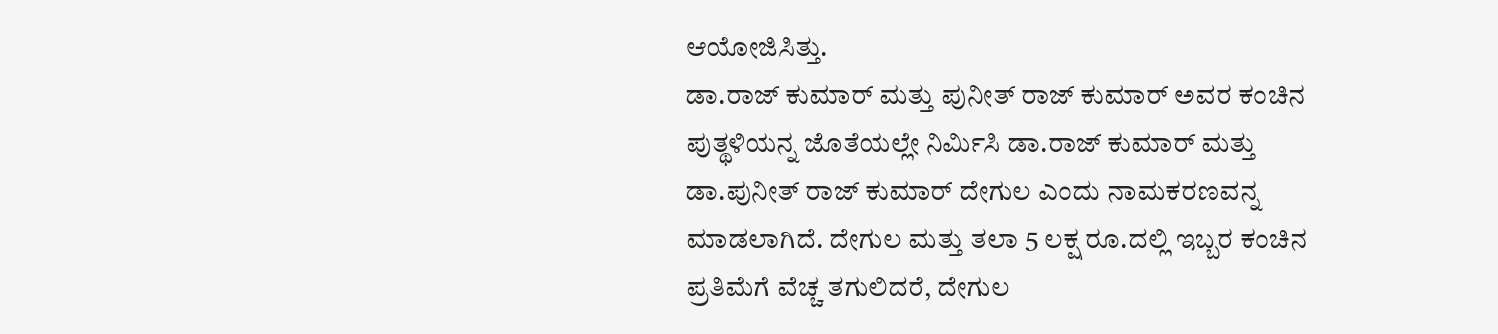ಆಯೋಜಿಸಿತ್ತು.
ಡಾ.ರಾಜ್ ಕುಮಾರ್ ಮತ್ತು ಪುನೀತ್ ರಾಜ್ ಕುಮಾರ್ ಅವರ ಕಂಚಿನ ಪುತ್ಥಳಿಯನ್ನ ಜೊತೆಯಲ್ಲೇ ನಿರ್ಮಿಸಿ ಡಾ.ರಾಜ್ ಕುಮಾರ್ ಮತ್ತು ಡಾ.ಪುನೀತ್ ರಾಜ್ ಕುಮಾರ್ ದೇಗುಲ ಎಂದು ನಾಮಕರಣವನ್ನ ಮಾಡಲಾಗಿದೆ. ದೇಗುಲ ಮತ್ತು ತಲಾ 5 ಲಕ್ಷ ರೂ.ದಲ್ಲಿ ಇಬ್ಬರ ಕಂಚಿನ ಪ್ರತಿಮೆಗೆ ವೆಚ್ಚ ತಗುಲಿದರೆ, ದೇಗುಲ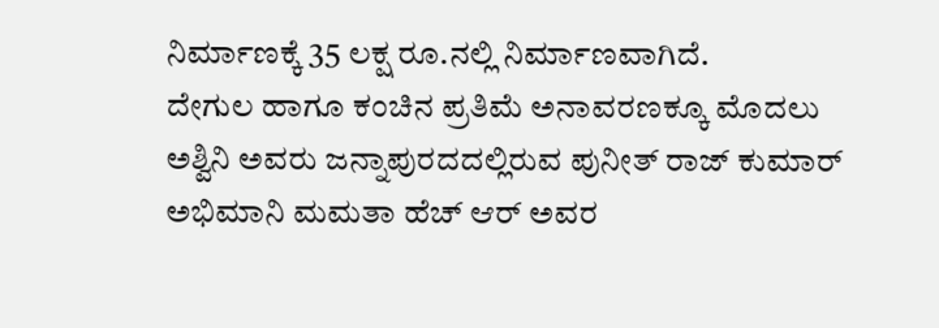ನಿರ್ಮಾಣಕ್ಕೆ 35 ಲಕ್ಷ ರೂ.ನಲ್ಲಿ ನಿರ್ಮಾಣವಾಗಿದೆ.
ದೇಗುಲ ಹಾಗೂ ಕಂಚಿನ ಪ್ರತಿಮೆ ಅನಾವರಣಕ್ಕೂ ಮೊದಲು ಅಶ್ವಿನಿ ಅವರು ಜನ್ನಾಪುರದದಲ್ಲಿರುವ ಪುನೀತ್ ರಾಜ್ ಕುಮಾರ್ ಅಭಿಮಾನಿ ಮಮತಾ ಹೆಚ್ ಆರ್ ಅವರ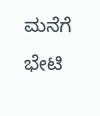ಮನೆಗೆ ಭೇಟಿ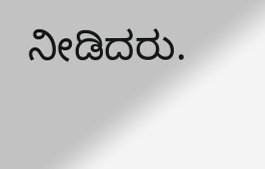ನೀಡಿದರು.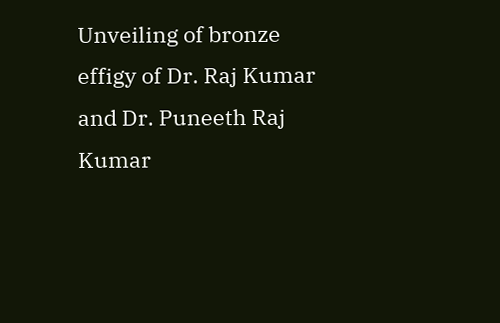Unveiling of bronze effigy of Dr. Raj Kumar and Dr. Puneeth Raj Kumar